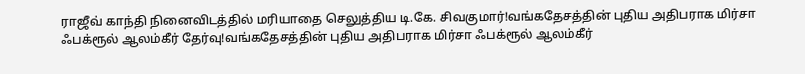ராஜீவ் காந்தி நினைவிடத்தில் மரியாதை செலுத்திய டி.கே. சிவகுமார்!வங்கதேசத்தின் புதிய அதிபராக மிர்சா ஃபக்ரூல் ஆலம்கீர் தேர்வு!வங்கதேசத்தின் புதிய அதிபராக மிர்சா ஃபக்ரூல் ஆலம்கீர்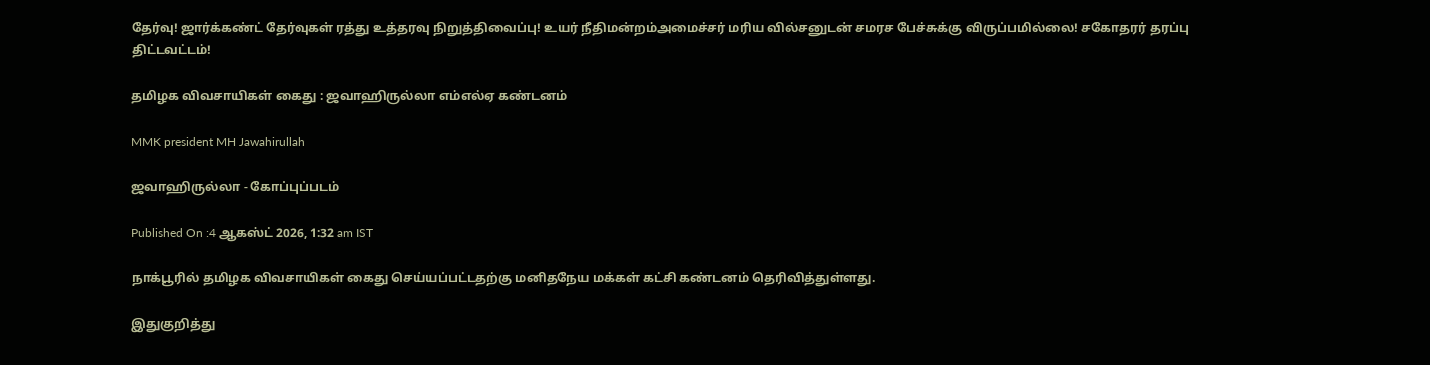தேர்வு! ஜார்க்கண்ட் தேர்வுகள் ரத்து உத்தரவு நிறுத்திவைப்பு! உயர் நீதிமன்றம்அமைச்சர் மரிய வில்சனுடன் சமரச பேச்சுக்கு விருப்பமில்லை! சகோதரர் தரப்பு திட்டவட்டம்!

தமிழக விவசாயிகள் கைது : ஜவாஹிருல்லா எம்எல்ஏ கண்டனம்

MMK president MH Jawahirullah

ஜவாஹிருல்லா - கோப்புப்படம்

Published On :4 ஆகஸ்ட் 2026, 1:32 am IST

நாக்பூரில் தமிழக விவசாயிகள் கைது செய்யப்பட்டதற்கு மனிதநேய மக்கள் கட்சி கண்டனம் தெரிவித்துள்ளது.

இதுகுறித்து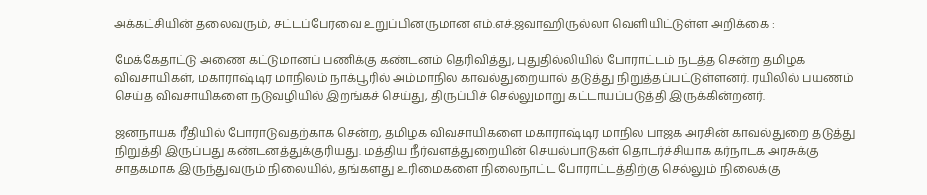அக்கட்சியின் தலைவரும், சட்டப்பேரவை உறுப்பினருமான எம்.எச்.ஜவாஹிருல்லா வெளியிட்டுள்ள அறிக்கை :

மேக்கேதாட்டு அணை கட்டுமானப் பணிக்கு கண்டனம் தெரிவித்து, புதுதில்லியில் போராட்டம் நடத்த சென்ற தமிழக விவசாயிகள், மகாராஷ்டிர மாநிலம் நாக்பூரில் அம்மாநில காவல்துறையால் தடுத்து நிறுத்தப்பட்டுள்ளனர். ரயிலில் பயணம் செய்த விவசாயிகளை நடுவழியில் இறங்கச் செய்து, திருப்பிச் செல்லுமாறு கட்டாயப்படுத்தி இருக்கின்றனர்.

ஜனநாயக ரீதியில் போராடுவதற்காக சென்ற, தமிழக விவசாயிகளை மகாராஷ்டிர மாநில பாஜக அரசின் காவல்துறை தடுத்து நிறுத்தி இருப்பது கண்டனத்துக்குரியது. மத்திய நீர்வளத்துறையின் செயல்பாடுகள் தொடர்ச்சியாக கர்நாடக அரசுக்கு சாதகமாக இருந்துவரும் நிலையில், தங்களது உரிமைகளை நிலைநாட்ட போராட்டத்திற்கு செல்லும் நிலைக்கு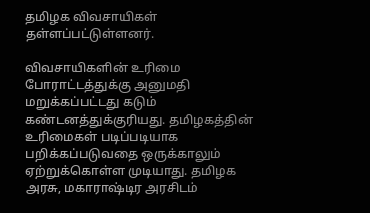தமிழக விவசாயிகள் தள்ளப்பட்டுள்ளனர்.

விவசாயிகளின் உரிமை போராட்டத்துக்கு அனுமதி மறுக்கப்பட்டது கடும் கண்டனத்துக்குரியது. தமிழகத்தின் உரிமைகள் படிப்படியாக பறிக்கப்படுவதை ஒருக்காலும் ஏற்றுக்கொள்ள முடியாது. தமிழக அரசு, மகாராஷ்டிர அரசிடம்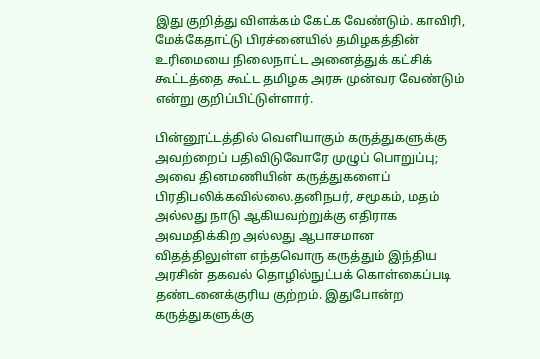இது குறித்து விளக்கம் கேட்க வேண்டும். காவிரி, மேக்கேதாட்டு பிரச்னையில் தமிழகத்தின் உரிமையை நிலைநாட்ட அனைத்துக் கட்சிக் கூட்டத்தை கூட்ட தமிழக அரசு முன்வர வேண்டும் என்று குறிப்பிட்டுள்ளார்.

பின்னூட்டத்தில் வெளியாகும் கருத்துகளுக்கு அவற்றைப் பதிவிடுவோரே முழுப் பொறுப்பு; அவை தினமணியின் கருத்துகளைப் பிரதிபலிக்கவில்லை.தனிநபர், சமூகம், மதம் அல்லது நாடு ஆகியவற்றுக்கு எதிராக அவமதிக்கிற அல்லது ஆபாசமான விதத்திலுள்ள எந்தவொரு கருத்தும் இந்திய அரசின் தகவல் தொழில்நுட்பக் கொள்கைப்படி தண்டனைக்குரிய குற்றம். இதுபோன்ற கருத்துகளுக்கு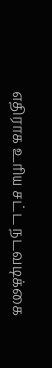எதிராக உரிய சட்ட நடவடிக்கை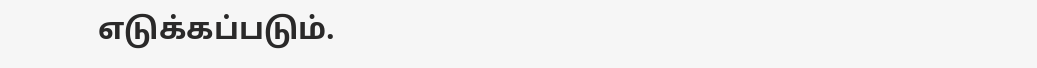எடுக்கப்படும்.